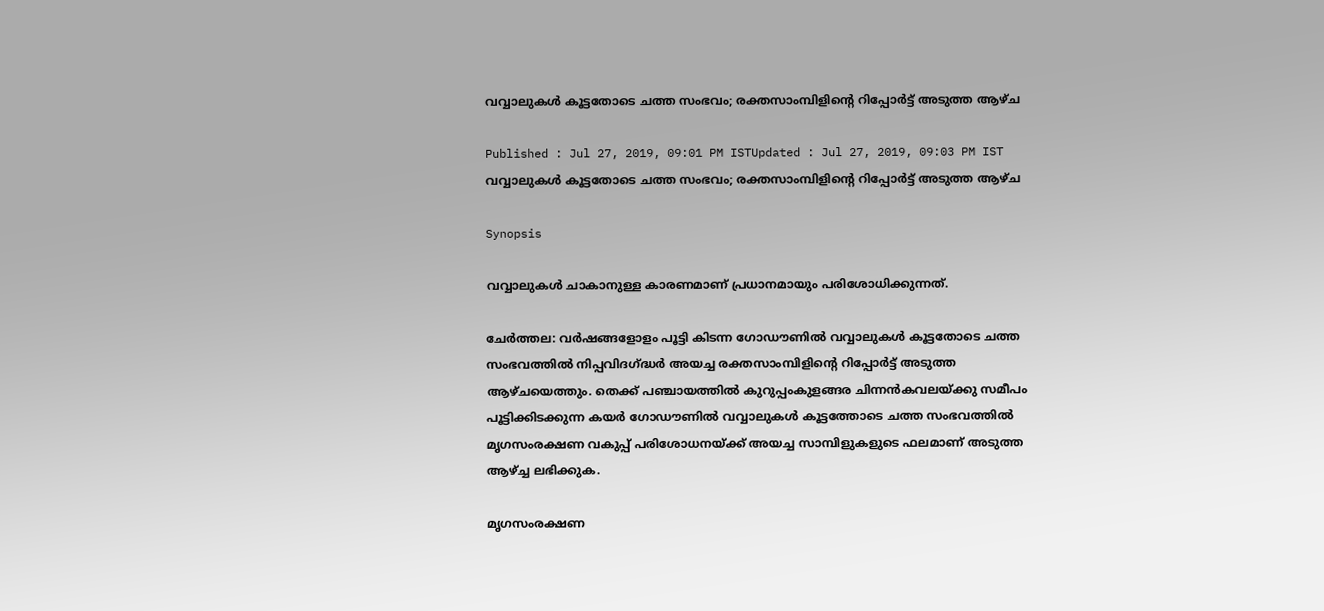വവ്വാലുകള്‍ കൂട്ടതോടെ ചത്ത സംഭവം; രക്തസാംമ്പിളിന്റെ റിപ്പോര്‍ട്ട് അടുത്ത ആഴ്ച

Published : Jul 27, 2019, 09:01 PM ISTUpdated : Jul 27, 2019, 09:03 PM IST
വവ്വാലുകള്‍ കൂട്ടതോടെ ചത്ത സംഭവം; രക്തസാംമ്പിളിന്റെ റിപ്പോര്‍ട്ട് അടുത്ത ആഴ്ച

Synopsis

വവ്വാലുകള്‍ ചാകാനുള്ള കാരണമാണ് പ്രധാനമായും പരിശോധിക്കുന്നത്.

ചേര്‍ത്തല: വര്‍ഷങ്ങളോളം പൂട്ടി കിടന്ന ഗോഡൗണില്‍ വവ്വാലുകള്‍ കൂട്ടതോടെ ചത്ത സംഭവത്തില്‍ നിപ്പവിദഗ്ദ്ധര്‍ അയച്ച രക്തസാംമ്പിളിന്റെ റിപ്പോര്‍ട്ട് അടുത്ത ആഴ്ചയെത്തും. തെക്ക് പഞ്ചായത്തില്‍ കുറുപ്പംകുളങ്ങര ചിന്നന്‍കവലയ്ക്കു സമീപം പൂട്ടിക്കിടക്കുന്ന കയര്‍ ഗോഡൗണില്‍ വവ്വാലുകള്‍ കൂട്ടത്തോടെ ചത്ത സംഭവത്തില്‍ മൃഗസംരക്ഷണ വകുപ്പ് പരിശോധനയ്ക്ക് അയച്ച സാമ്പിളുകളുടെ ഫലമാണ് അടുത്ത ആഴ്ച്ച ലഭിക്കുക.

മൃഗസംരക്ഷണ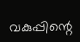വകുപ്പിന്റെ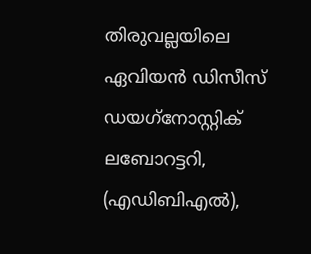തിരുവല്ലയിലെ ഏവിയന്‍ ഡിസീസ് ഡയഗ്‌നോസ്റ്റിക് ലബോറട്ടറി, (എഡിബിഎല്‍),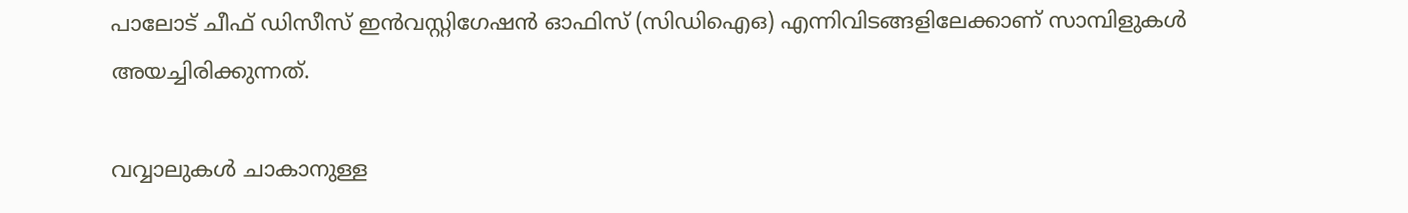പാലോട് ചീഫ് ഡിസീസ് ഇന്‍വസ്റ്റിഗേഷന്‍ ഓഫിസ് (സിഡിഐഒ) എന്നിവിടങ്ങളിലേക്കാണ് സാമ്പിളുകള്‍ അയച്ചിരിക്കുന്നത്.

വവ്വാലുകള്‍ ചാകാനുള്ള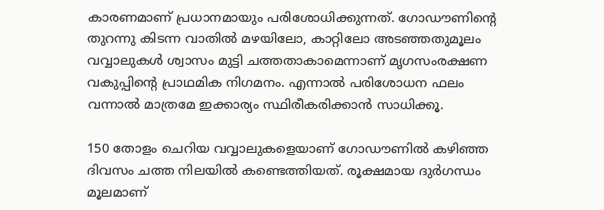കാരണമാണ് പ്രധാനമായും പരിശോധിക്കുന്നത്. ഗോഡൗണിന്റെ തുറന്നു കിടന്ന വാതില്‍ മഴയിലോ, കാറ്റിലോ അടഞ്ഞതുമൂലം വവ്വാലുകള്‍ ശ്വാസം മുട്ടി ചത്തതാകാമെന്നാണ് മൃഗസംരക്ഷണ വകുപ്പിന്റെ പ്രാഥമിക നിഗമനം. എന്നാല്‍ പരിശോധന ഫലം വന്നാല്‍ മാത്രമേ ഇക്കാര്യം സ്ഥിരീകരിക്കാന്‍ സാധിക്കൂ.

150 തോളം ചെറിയ വവ്വാലുകളെയാണ് ഗോഡൗണില്‍ കഴിഞ്ഞ ദിവസം ചത്ത നിലയില്‍ കണ്ടെത്തിയത്. രൂക്ഷമായ ദുര്‍ഗന്ധം മൂലമാണ്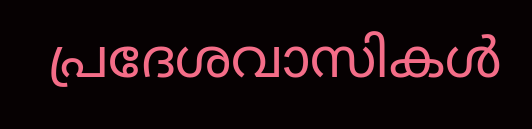പ്രദേശവാസികള്‍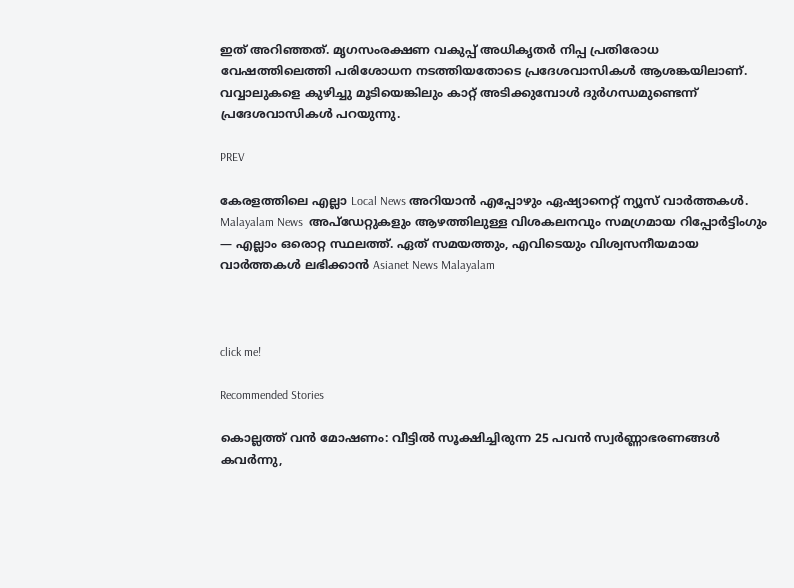ഇത് അറിഞ്ഞത്. മൃഗസംരക്ഷണ വകുപ്പ് അധികൃതര്‍ നിപ്പ പ്രതിരോധ വേഷത്തിലെത്തി പരിശോധന നടത്തിയതോടെ പ്രദേശവാസികള്‍ ആശങ്കയിലാണ്. വവ്വാലുകളെ കുഴിച്ചു മൂടിയെങ്കിലും കാറ്റ് അടിക്കുമ്പോള്‍ ദുര്‍ഗന്ധമുണ്ടെന്ന് പ്രദേശവാസികള്‍ പറയുന്നു.

PREV

കേരളത്തിലെ എല്ലാ Local News അറിയാൻ എപ്പോഴും ഏഷ്യാനെറ്റ് ന്യൂസ് വാർത്തകൾ. Malayalam News  അപ്‌ഡേറ്റുകളും ആഴത്തിലുള്ള വിശകലനവും സമഗ്രമായ റിപ്പോർട്ടിംഗും — എല്ലാം ഒരൊറ്റ സ്ഥലത്ത്. ഏത് സമയത്തും, എവിടെയും വിശ്വസനീയമായ വാർത്തകൾ ലഭിക്കാൻ Asianet News Malayalam



click me!

Recommended Stories

കൊല്ലത്ത് വൻ മോഷണം: വീട്ടിൽ സൂക്ഷിച്ചിരുന്ന 25 പവൻ സ്വർണ്ണാഭരണങ്ങൾ കവർന്നു,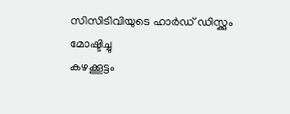സിസിടിവിയുടെ ഹാർഡ് ഡിസ്ക്കും മോഷ്ടിച്ചു
കഴക്കൂട്ടം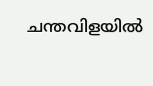ചന്തവിളയിൽ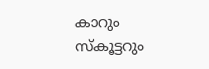കാറും സ്കൂട്ടറും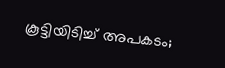കൂട്ടിയിടിച്ച് അപകടം;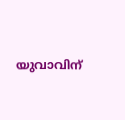യുവാവിന്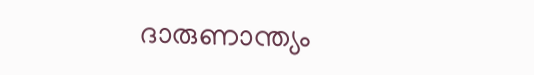ദാരുണാന്ത്യം